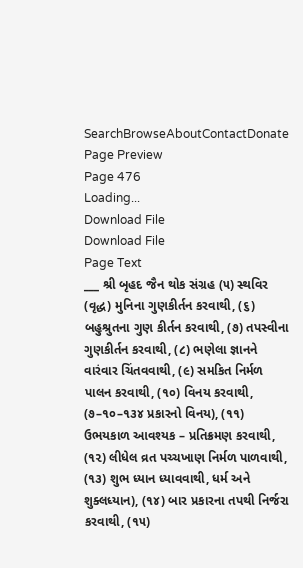SearchBrowseAboutContactDonate
Page Preview
Page 476
Loading...
Download File
Download File
Page Text
___ શ્રી બૃહદ જૈન થોક સંગ્રહ (૫) સ્થવિર (વૃદ્ધ) મુનિના ગુણકીર્તન કરવાથી, (૬) બહુશ્રુતના ગુણ કીર્તન કરવાથી, (૭) તપસ્વીના ગુણકીર્તન કરવાથી, (૮) ભણેલા જ્ઞાનને વારંવાર ચિંતવવાથી, (૯) સમકિત નિર્મળ પાલન કરવાથી, (૧૦) વિનય કરવાથી, (૭–૧૦–૧૩૪ પ્રકારનો વિનય), (૧૧) ઉભયકાળ આવશ્યક – પ્રતિક્રમણ કરવાથી, (૧૨) લીધેલ વ્રત પચ્ચખાણ નિર્મળ પાળવાથી, (૧૩) શુભ ધ્યાન ધ્યાવવાથી, ધર્મ અને શુક્લધ્યાન), (૧૪) બાર પ્રકારના તપથી નિર્જરા કરવાથી, (૧૫)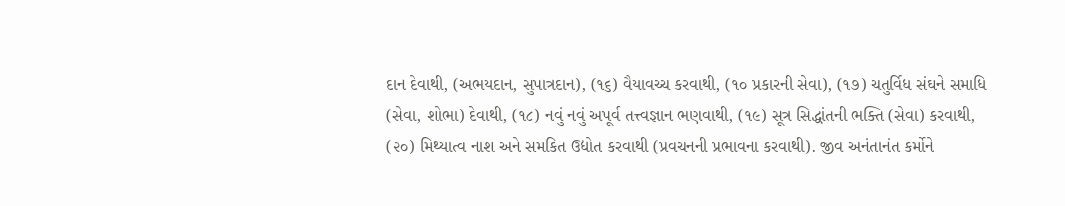દાન દેવાથી, (અભયદાન, સુપાત્રદાન), (૧૬) વૈયાવચ્ચ કરવાથી, (૧૦ પ્રકારની સેવા), (૧૭) ચતુર્વિધ સંઘને સમાધિ (સેવા, શોભા) દેવાથી, (૧૮) નવું નવું અપૂર્વ તત્ત્વજ્ઞાન ભણવાથી, (૧૯) સૂત્ર સિદ્ધાંતની ભક્તિ (સેવા) કરવાથી, (૨૦) મિથ્યાત્વ નાશ અને સમકિત ઉદ્યોત કરવાથી (પ્રવચનની પ્રભાવના કરવાથી). જીવ અનંતાનંત કર્મોને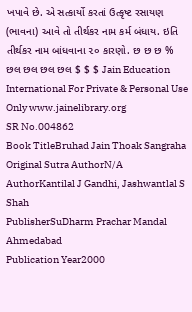ખપાવે છે. એ સત્કાર્યો કરતાં ઉત્કૃષ્ટ રસાયણ (ભાવના) આવે તો તીર્થકર નામ કર્મ બંધાય. ઇતિ તીર્થકર નામ બાંધવાના ૨૦ કારણો. છ છ છ % છલ છલ છલ છલ $ $ $ Jain Education International For Private & Personal Use Only www.jainelibrary.org
SR No.004862
Book TitleBruhad Jain Thoak Sangraha
Original Sutra AuthorN/A
AuthorKantilal J Gandhi, Jashwantlal S Shah
PublisherSuDharm Prachar Mandal Ahmedabad
Publication Year2000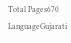Total Pages670
LanguageGujarati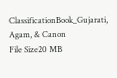ClassificationBook_Gujarati, Agam, & Canon
File Size20 MB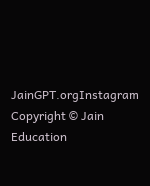JainGPT.orgInstagram
Copyright © Jain Education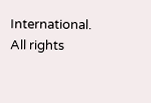International. All rights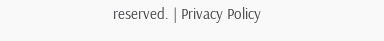reserved. | Privacy Policy